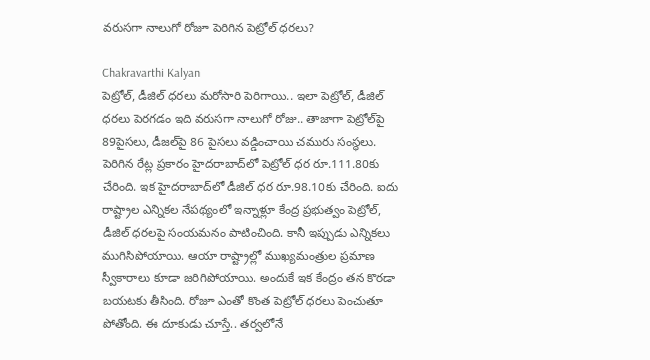వరుసగా నాలుగో రోజూ పెరిగిన పెట్రోల్‌ ధరలు?

Chakravarthi Kalyan
పెట్రోల్, డీజిల్ ధరలు మరోసారి పెరిగాయి.. ఇలా పెట్రోల్, డీజిల్‌ ధరలు పెరగడం ఇది వరుసగా నాలుగో రోజు.. తాజాగా పెట్రోల్‌పై 89పైసలు, డీజల్‌పై 86 పైసలు వడ్డించాయి చమురు సంస్థలు. పెరిగిన రేట్ల ప్రకారం హైదరాబాద్‌లో పెట్రోల్ ధర రూ.111.80కు చేరింది. ఇక హైదరాబాద్‌లో డీజిల్ ధర రూ.98.10కు చేరింది. ఐదు రాష్ట్రాల ఎన్నికల నేపథ్యంలో ఇన్నాళ్లూ కేంద్ర ప్రభుత్వం పెట్రోల్, డీజిల్‌ ధరలపై సంయమనం పాటించింది. కానీ ఇప్పుడు ఎన్నికలు ముగిసిపోయాయి. ఆయా రాష్ట్రాల్లో ముఖ్యమంత్రుల ప్రమాణ స్వీకారాలు కూడా జరిగిపోయాయి. అందుకే ఇక కేంద్రం తన కొరడా బయటకు తీసింది. రోజూ ఎంతో కొంత పెట్రోల్ ధరలు పెంచుతూ పోతోంది. ఈ దూకుడు చూస్తే.. తర్వలోనే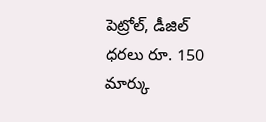పెట్రోల్, డీజిల్‌ ధరలు రూ. 150 మార్కు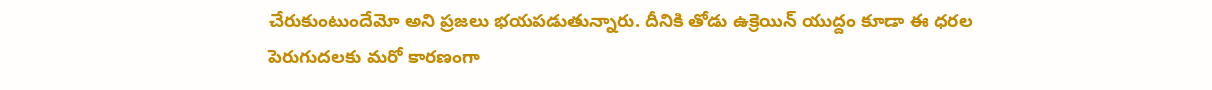చేరుకుంటుందేమో అని ప్రజలు భయపడుతున్నారు. దీనికి తోడు ఉక్రెయిన్ యుద్దం కూడా ఈ ధరల పెరుగుదలకు మరో కారణంగా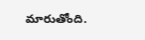మారుతోంది.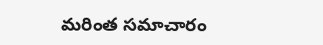మరింత సమాచారం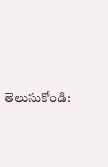తెలుసుకోండి: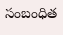సంబంధిత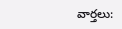వార్తలు: